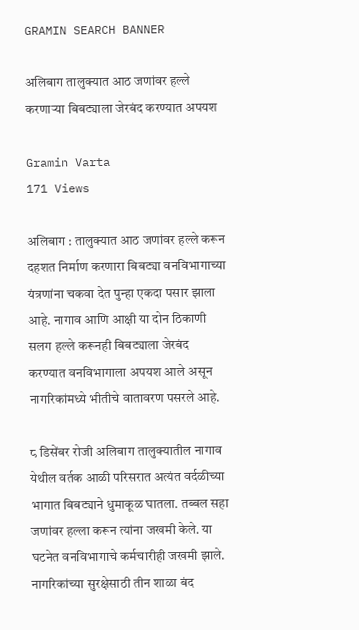GRAMIN SEARCH BANNER

अलिबाग तालुक्यात आठ जणांवर हल्ले करणाऱ्या बिबट्याला जेरबंद करण्यात अपयश

Gramin Varta
171 Views

अलिबाग : तालुक्यात आठ जणांवर हल्ले करून दहशत निर्माण करणारा बिबट्या वनविभागाच्या यंत्रणांना चकवा देत पुन्हा एकदा पसार झाला आहे. नागाव आणि आक्षी या दोन ठिकाणी सलग हल्ले करूनही बिबट्याला जेरबंद करण्यात वनविभागाला अपयश आले असून नागरिकांमध्ये भीतीचे वातावरण पसरले आहे.

८ डिसेंबर रोजी अलिबाग तालुक्यातील नागाव येथील वर्तक आळी परिसरात अत्यंत वर्दळीच्या भागात बिबट्याने धुमाकूळ घातला. तब्बल सहा जणांवर हल्ला करून त्यांना जखमी केले. या घटनेत वनविभागाचे कर्मचारीही जखमी झाले. नागरिकांच्या सुरक्षेसाठी तीन शाळा बंद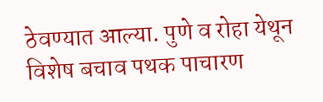ठेवण्यात आल्या. पुणे व रोहा येथून विशेष बचाव पथक पाचारण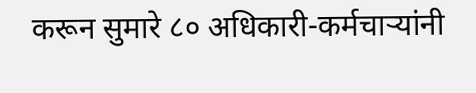करून सुमारे ८० अधिकारी-कर्मचाऱ्यांनी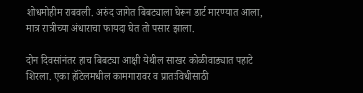शोधमोहीम राबवली. अरुंद जागेत बिबट्याला घेरून डार्ट मारण्यात आला, मात्र रात्रीच्या अंधाराचा फायदा घेत तो पसार झाला.

दोन दिवसांनंतर हाच बिबट्या आक्षी येथील साखर कोळीवाड्यात पहाटे शिरला. एका हॉटेलमधील कामगारावर व प्रातःविधीसाठी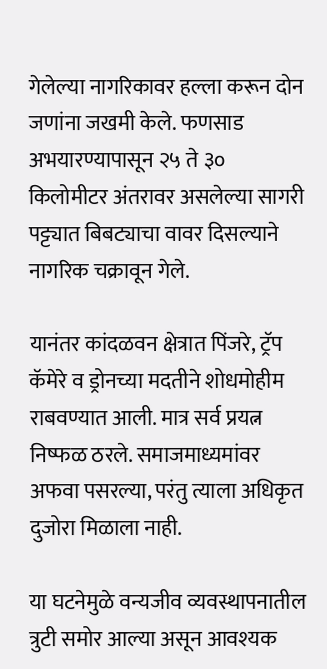गेलेल्या नागरिकावर हल्ला करून दोन जणांना जखमी केले. फणसाड अभयारण्यापासून २५ ते ३० किलोमीटर अंतरावर असलेल्या सागरी पट्ट्यात बिबट्याचा वावर दिसल्याने नागरिक चक्रावून गेले.

यानंतर कांदळवन क्षेत्रात पिंजरे, ट्रॅप कॅमेरे व ड्रोनच्या मदतीने शोधमोहीम राबवण्यात आली. मात्र सर्व प्रयत्न निष्फळ ठरले. समाजमाध्यमांवर अफवा पसरल्या, परंतु त्याला अधिकृत दुजोरा मिळाला नाही.

या घटनेमुळे वन्यजीव व्यवस्थापनातील त्रुटी समोर आल्या असून आवश्यक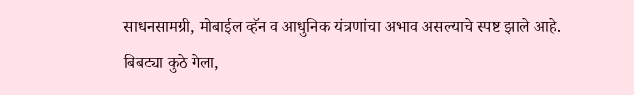साधनसामग्री, मोबाईल व्हॅन व आधुनिक यंत्रणांचा अभाव असल्याचे स्पष्ट झाले आहे. बिबट्या कुठे गेला,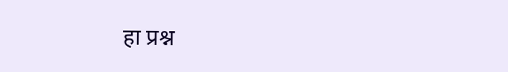हा प्रश्न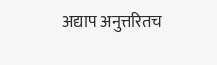अद्याप अनुत्तरितच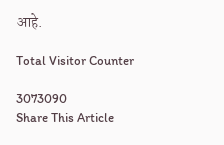आहे.

Total Visitor Counter

3073090
Share This Article